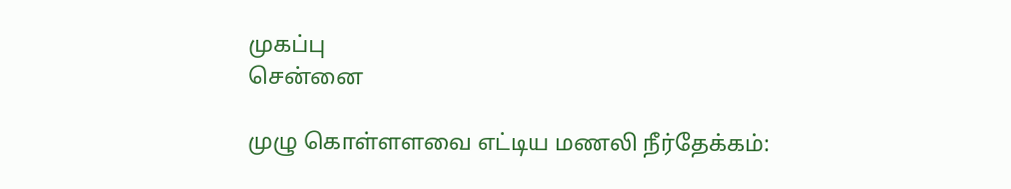முகப்பு
சென்னை

முழு கொள்ளளவை எட்டிய மணலி நீர்தேக்கம்: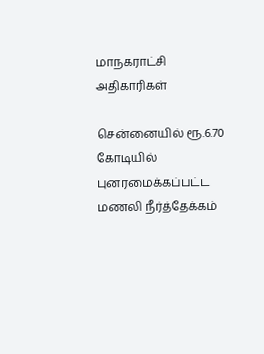மாநகராட்சி அதிகாரிகள்

சென்னையில் ரூ.6.70 கோடியில் புனரமைக்கப்பட்ட மணலி நீர்த்தேக்கம்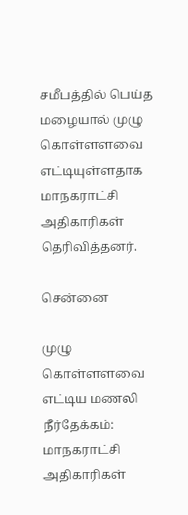சமீபத்தில் பெய்த மழையால் முழு கொள்ளளவை எட்டியுள்ளதாக மாநகராட்சி அதிகாரிகள் தெரிவித்தனர்.

சென்னை

முழு கொள்ளளவை எட்டிய மணலி நீர்தேக்கம்: மாநகராட்சி அதிகாரிகள்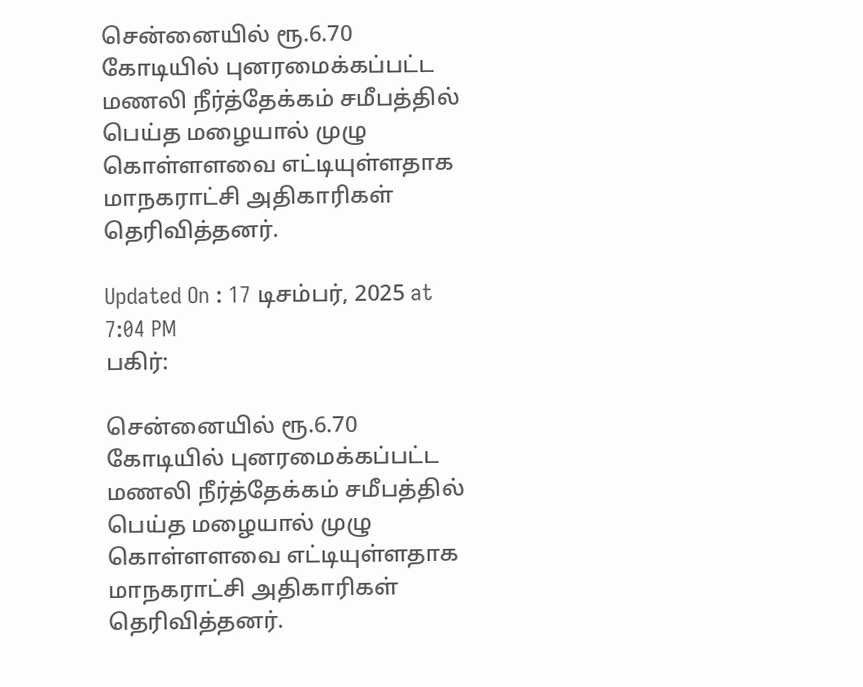சென்னையில் ரூ.6.70 கோடியில் புனரமைக்கப்பட்ட மணலி நீர்த்தேக்கம் சமீபத்தில் பெய்த மழையால் முழு கொள்ளளவை எட்டியுள்ளதாக மாநகராட்சி அதிகாரிகள் தெரிவித்தனர்.

Updated On : 17 டிசம்பர், 2025 at 7:04 PM
பகிர்:

சென்னையில் ரூ.6.70 கோடியில் புனரமைக்கப்பட்ட மணலி நீர்த்தேக்கம் சமீபத்தில் பெய்த மழையால் முழு கொள்ளளவை எட்டியுள்ளதாக மாநகராட்சி அதிகாரிகள் தெரிவித்தனர்.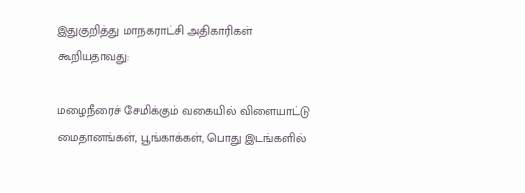இதுகுறித்து மாநகராட்சி அதிகாரிகள் கூறியதாவது:

மழைநீரைச் சேமிக்கும் வகையில் விளையாட்டு மைதானங்கள், பூங்காக்கள், பொது இடங்களில்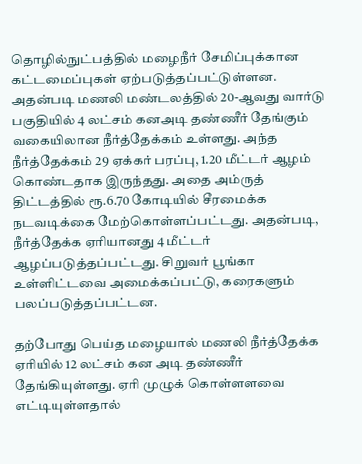தொழில்நுட்பத்தில் மழைநீர் சேமிப்புக்கான கட்டமைப்புகள் ஏற்படுத்தப்பட்டுள்ளன. அதன்படி மணலி மண்டலத்தில் 20-ஆவது வார்டு பகுதியில் 4 லட்சம் கனஅடி தண்ணீர் தேங்கும் வகையிலான நீர்த்தேக்கம் உள்ளது. அந்த நீர்த்தேக்கம் 29 ஏக்கர் பரப்பு, 1.20 மீட்டர் ஆழம் கொண்டதாக இருந்தது. அதை அம்ருத் திட்டத்தில் ரூ.6.70 கோடியில் சீரமைக்க நடவடிக்கை மேற்கொள்ளப்பட்டது. அதன்படி, நீர்த்தேக்க ஏரியானது 4 மீட்டர் ஆழப்படுத்தப்பட்டது. சிறுவர் பூங்கா உள்ளிட்டவை அமைக்கப்பட்டு, கரைகளும் பலப்படுத்தப்பட்டன.

தற்போது பெய்த மழையால் மணலி நீர்த்தேக்க ஏரியில் 12 லட்சம் கன அடி தண்ணீர் தேங்கியுள்ளது. ஏரி முழுக் கொள்ளளவை எட்டியுள்ளதால்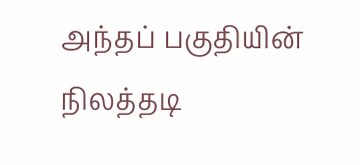அந்தப் பகுதியின் நிலத்தடி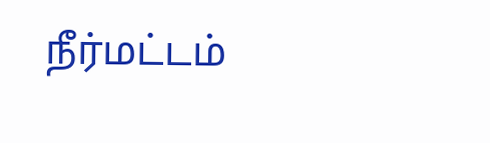நீர்மட்டம்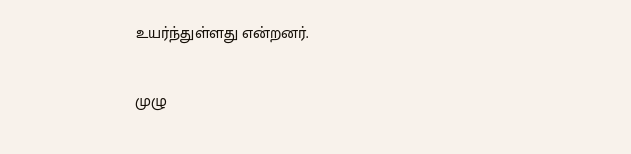உயர்ந்துள்ளது என்றனர்.

முழு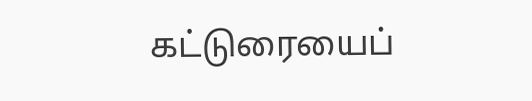கட்டுரையைப்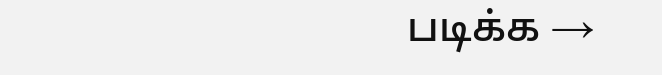படிக்க →